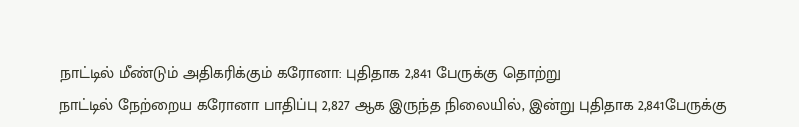நாட்டில் மீண்டும் அதிகரிக்கும் கரோனா: புதிதாக 2,841 பேருக்கு தொற்று
நாட்டில் நேற்றைய கரோனா பாதிப்பு 2,827 ஆக இருந்த நிலையில், இன்று புதிதாக 2,841பேருக்கு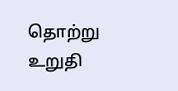தொற்று உறுதி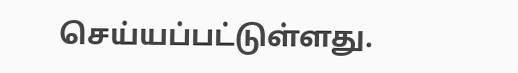செய்யப்பட்டுள்ளது.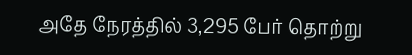அதே நேரத்தில் 3,295 பேர் தொற்று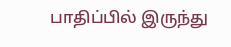பாதிப்பில் இருந்து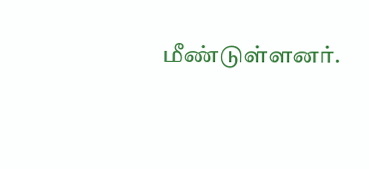மீண்டுள்ளனர்.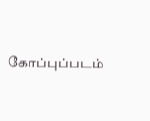கோப்புப்படம்